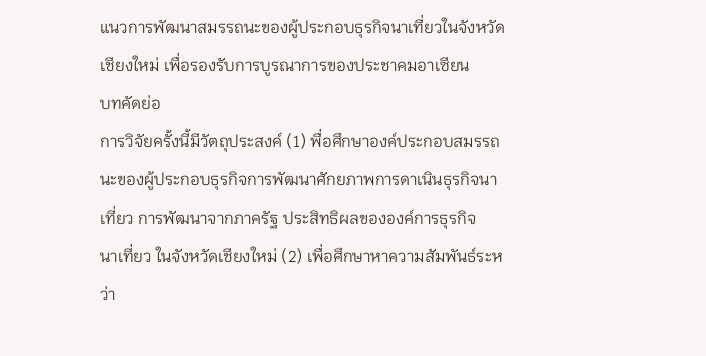แนวการพัฒนาสมรรถนะของผู้ประกอบธุรกิจนาเที่ยวในจังหวัดเชียงใหม่ เพื่อรองรับการบูรณาการของประชาคมอาเซียน
บทคัดย่อ
การวิจัยครั้งนี้มีวัตถุประสงค์ (1) พื่อศึกษาองค์ประกอบสมรรถนะของผู้ประกอบธุรกิจการพัฒนาศักยภาพการดาเนินธุรกิจนาเที่ยว การพัฒนาจากภาครัฐ ประสิทธิผลขององค์การธุรกิจ
นาเที่ยว ในจังหวัดเชียงใหม่ (2) เพื่อศึกษาหาความสัมพันธ์ระหว่า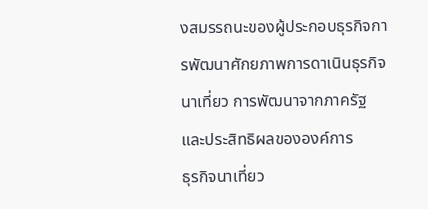งสมรรถนะของผู้ประกอบธุรกิจการพัฒนาศักยภาพการดาเนินธุรกิจนาเที่ยว การพัฒนาจากภาครัฐ และประสิทธิผลขององค์การ
ธุรกิจนาเที่ยว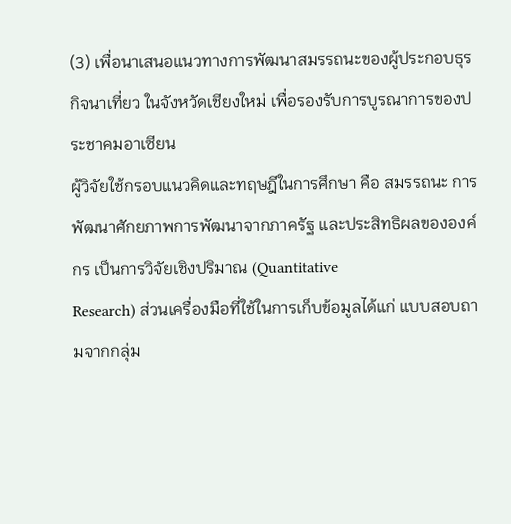(3) เพื่อนาเสนอแนวทางการพัฒนาสมรรถนะของผู้ประกอบธุรกิจนาเที่ยว ในจังหวัดเชียงใหม่ เพื่อรองรับการบูรณาการของประชาคมอาเซียน
ผู้วิจัยใช้กรอบแนวคิดและทฤษฎีในการศึกษา คือ สมรรถนะ การพัฒนาศักยภาพการพัฒนาจากภาครัฐ และประสิทธิผลขององค์กร เป็นการวิจัยเชิงปริมาณ (Quantitative
Research) ส่วนเครื่องมือที่ใช้ในการเก็บข้อมูลได้แก่ แบบสอบถามจากกลุ่ม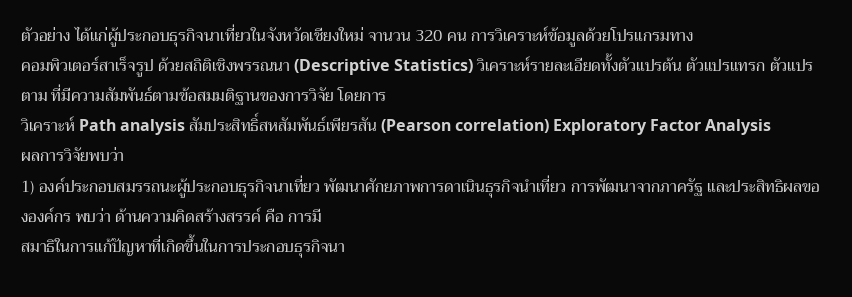ตัวอย่าง ได้แก่ผู้ประกอบธุรกิจนาเที่ยวในจังหวัดเชียงใหม่ จานวน 320 คน การวิเคราะห์ข้อมูลด้วยโปรแกรมทาง
คอมพิวเตอร์สาเร็จรูป ด้วยสถิติเชิงพรรณนา (Descriptive Statistics) วิเคราะห์รายละเอียดทั้งตัวแปรต้น ตัวแปรแทรก ตัวแปรตาม ที่มีความสัมพันธ์ตามข้อสมมติฐานของการวิจัย โดยการ
วิเคราะห์ Path analysis สัมประสิทธิ์สหสัมพันธ์เพียรสัน (Pearson correlation) Exploratory Factor Analysis
ผลการวิจัยพบว่า
1) องค์ประกอบสมรรถนะผู้ประกอบธุรกิจนาเที่ยว พัฒนาศักยภาพการดาเนินธุรกิจนำเที่ยว การพัฒนาจากภาครัฐ และประสิทธิผลขององค์กร พบว่า ด้านความคิดสร้างสรรค์ คือ การมี
สมาธิในการแก้ปัญหาที่เกิดขึ้นในการประกอบธุรกิจนา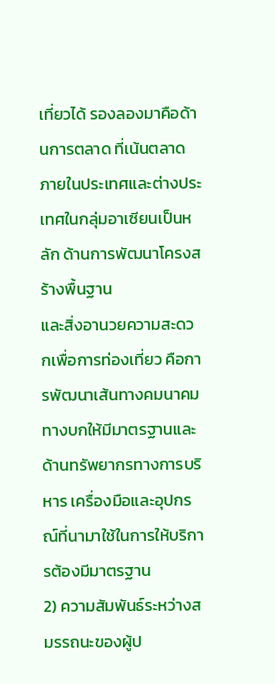เที่ยวได้ รองลองมาคือด้านการตลาด ที่เน้นตลาดภายในประเทศและต่างประเทศในกลุ่มอาเซียนเป็นหลัก ด้านการพัฒนาโครงสร้างพื้นฐาน
และสิ่งอานวยความสะดวกเพื่อการท่องเที่ยว คือการพัฒนาเส้นทางคมนาคมทางบกให้มีมาตรฐานและด้านทรัพยากรทางการบริหาร เครื่องมือและอุปกรณ์ที่นามาใช้ในการให้บริการต้องมีมาตรฐาน
2) ความสัมพันธ์ระหว่างสมรรถนะของผู้ป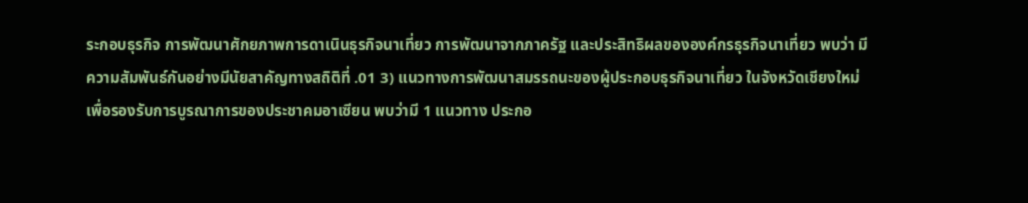ระกอบธุรกิจ การพัฒนาศักยภาพการดาเนินธุรกิจนาเที่ยว การพัฒนาจากภาครัฐ และประสิทธิผลขององค์กรธุรกิจนาเที่ยว พบว่า มี
ความสัมพันธ์กันอย่างมีนัยสาคัญทางสถิติที่ .01 3) แนวทางการพัฒนาสมรรถนะของผู้ประกอบธุรกิจนาเที่ยว ในจังหวัดเชียงใหม่ เพื่อรองรับการบูรณาการของประชาคมอาเซียน พบว่ามี 1 แนวทาง ประกอ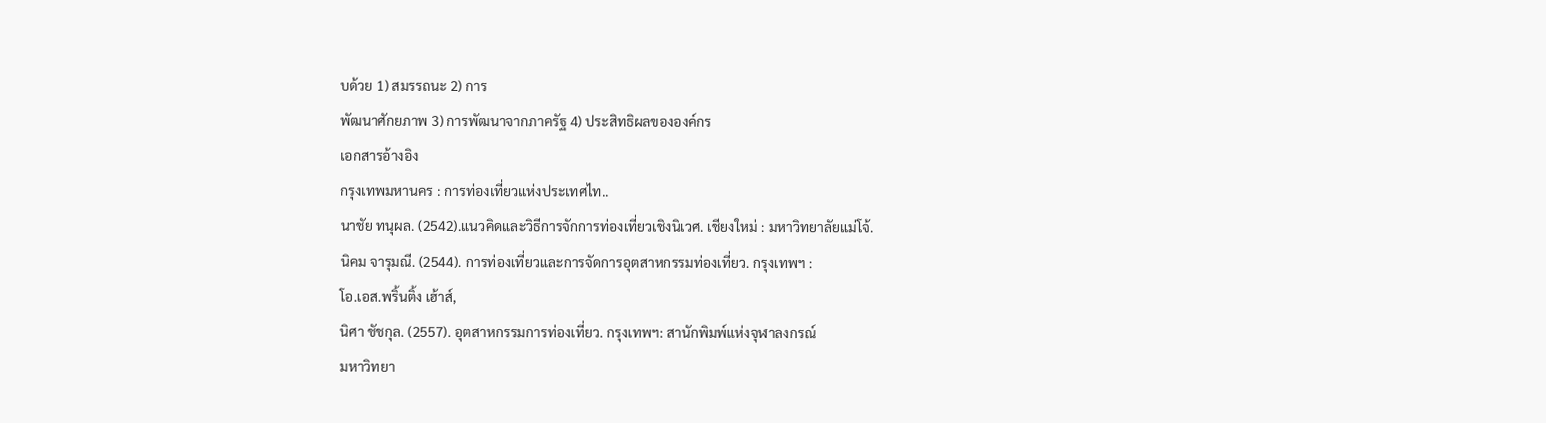บด้วย 1) สมรรถนะ 2) การ
พัฒนาศักยภาพ 3) การพัฒนาจากภาครัฐ 4) ประสิทธิผลขององค์กร
เอกสารอ้างอิง
กรุงเทพมหานคร : การท่องเที่ยวแห่งประเทศไท..
นาชัย ทนุผล. (2542).แนวคิดและวิธีการจักการท่องเที่ยวเชิงนิเวศ. เชียงใหม่ : มหาวิทยาลัยแม่โจ้.
นิคม จารุมณี. (2544). การท่องเที่ยวและการจัดการอุตสาหกรรมท่องเที่ยว. กรุงเทพฯ :
โอ.เอส.พริ้นติ้ง เฮ้าส์,
นิศา ชัชกุล. (2557). อุตสาหกรรมการท่องเที่ยว. กรุงเทพฯ: สานักพิมพ์แห่งจุฬาลงกรณ์
มหาวิทยา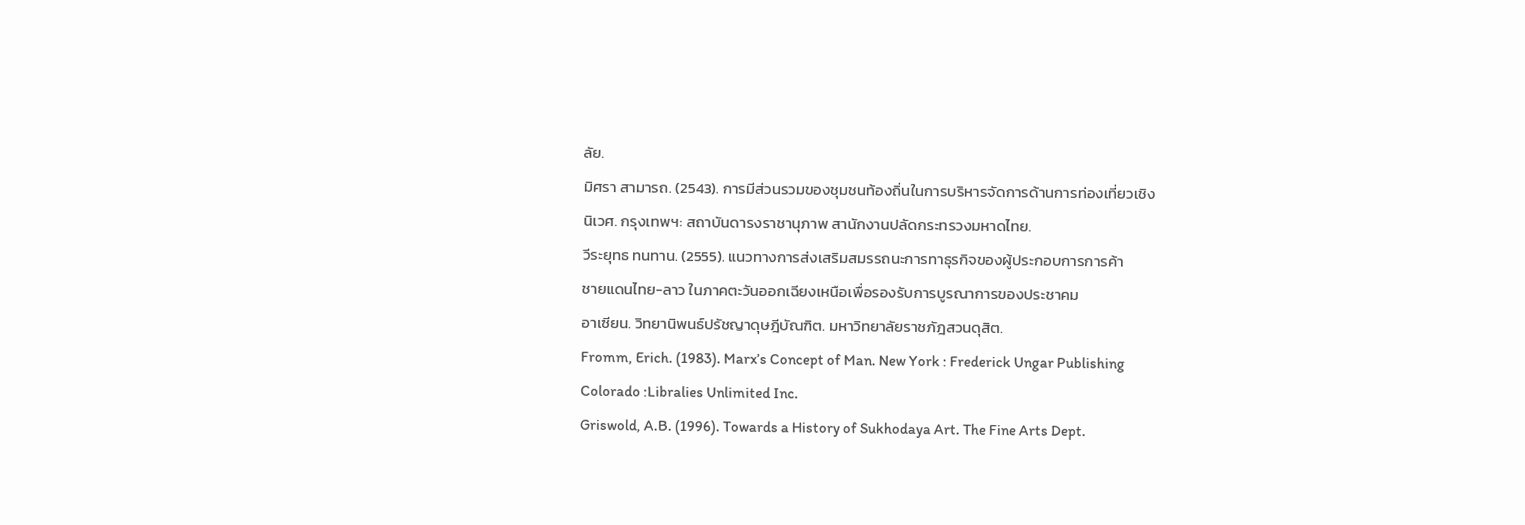ลัย.
มิศรา สามารถ. (2543). การมีส่วนรวมของชุมชนท้องถิ่นในการบริหารจัดการด้านการท่องเที่ยวเชิง
นิเวศ. กรุงเทพฯ: สถาบันดารงราชานุภาพ สานักงานปลัดกระทรวงมหาดไทย.
วีระยุทธ ทนทาน. (2555). แนวทางการส่งเสริมสมรรถนะการทาธุรกิจของผู้ประกอบการการค้า
ชายแดนไทย-ลาว ในภาคตะวันออกเฉียงเหนือเพื่อรองรับการบูรณาการของประชาคม
อาเซียน. วิทยานิพนธ์ปรัชญาดุษฎีบัณฑิต. มหาวิทยาลัยราชภัฎสวนดุสิต.
Fromm, Erich. (1983). Marx’s Concept of Man. New York : Frederick Ungar Publishing
Colorado :Libralies Unlimited Inc.
Griswold, A.B. (1996). Towards a History of Sukhodaya Art. The Fine Arts Dept.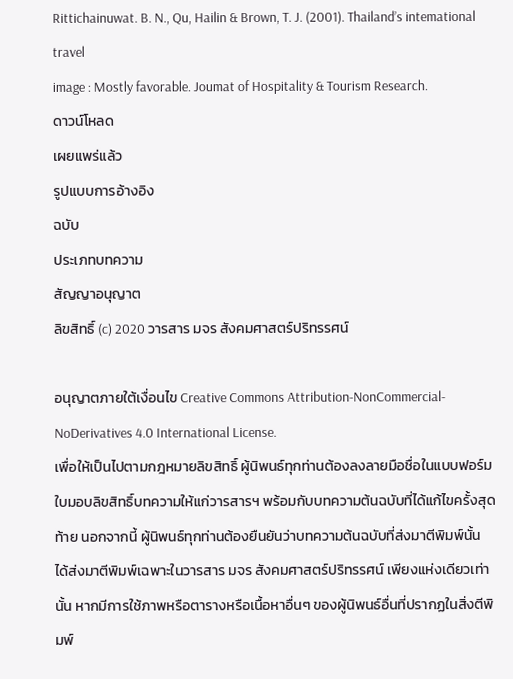Rittichainuwat. B. N., Qu, Hailin & Brown, T. J. (2001). Thailand’s intemational travel
image : Mostly favorable. Joumat of Hospitality & Tourism Research.
ดาวน์โหลด
เผยแพร่แล้ว
รูปแบบการอ้างอิง
ฉบับ
ประเภทบทความ
สัญญาอนุญาต
ลิขสิทธิ์ (c) 2020 วารสาร มจร สังคมศาสตร์ปริทรรศน์

อนุญาตภายใต้เงื่อนไข Creative Commons Attribution-NonCommercial-NoDerivatives 4.0 International License.
เพื่อให้เป็นไปตามกฎหมายลิขสิทธิ์ ผู้นิพนธ์ทุกท่านต้องลงลายมือชื่อในแบบฟอร์มใบมอบลิขสิทธิ์บทความให้แก่วารสารฯ พร้อมกับบทความต้นฉบับที่ได้แก้ไขครั้งสุดท้าย นอกจากนี้ ผู้นิพนธ์ทุกท่านต้องยืนยันว่าบทความต้นฉบับที่ส่งมาตีพิมพ์นั้น ได้ส่งมาตีพิมพ์เฉพาะในวารสาร มจร สังคมศาสตร์ปริทรรศน์ เพียงแห่งเดียวเท่านั้น หากมีการใช้ภาพหรือตารางหรือเนื้อหาอื่นๆ ของผู้นิพนธ์อื่นที่ปรากฏในสิ่งตีพิมพ์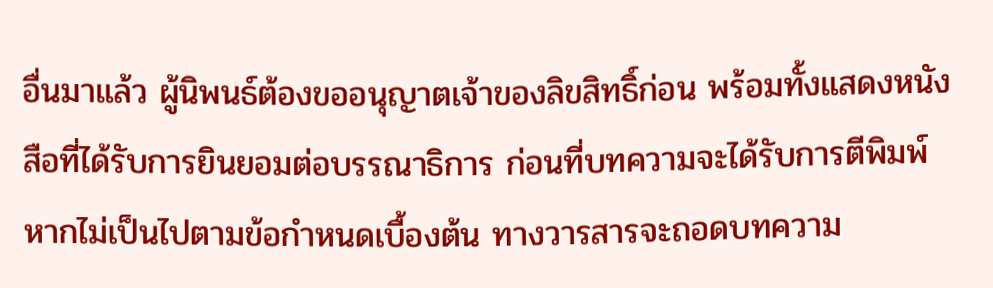อื่นมาแล้ว ผู้นิพนธ์ต้องขออนุญาตเจ้าของลิขสิทธิ์ก่อน พร้อมทั้งแสดงหนังสือที่ได้รับการยินยอมต่อบรรณาธิการ ก่อนที่บทความจะได้รับการตีพิมพ์ หากไม่เป็นไปตามข้อกำหนดเบื้องต้น ทางวารสารจะถอดบทความ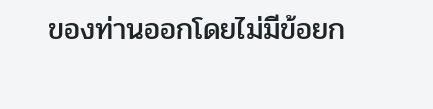ของท่านออกโดยไม่มีข้อยก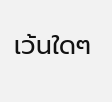เว้นใดๆ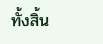ทั้งสิ้น